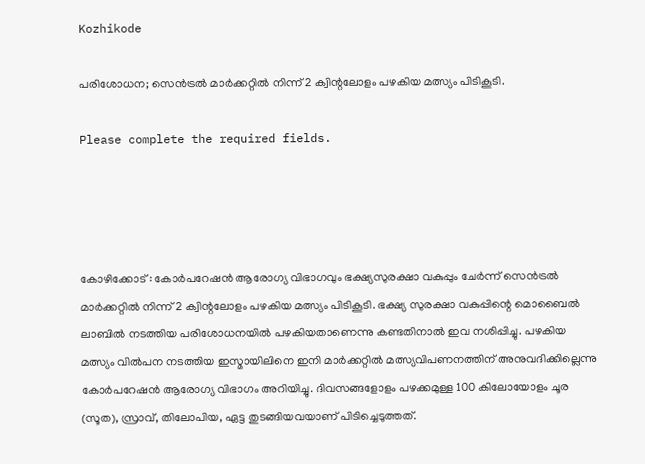Kozhikode

പരിശോധന; സെൻട്രൽ മാർക്കറ്റിൽ നിന്ന് 2 ക്വിന്റലോളം പഴകിയ മത്സ്യം പിടികൂടി.

Please complete the required fields.




കോഴിക്കോട് : കോർപറേഷൻ ആരോഗ്യ വിഭാഗവും ഭക്ഷ്യസുരക്ഷാ വകുപ്പും ചേർന്ന് സെൻട്രൽ മാർക്കറ്റിൽ നിന്ന് 2 ക്വിന്റലോളം പഴകിയ മത്സ്യം പിടികൂടി. ഭക്ഷ്യ സുരക്ഷാ വകുപ്പിന്റെ മൊബൈൽ ലാബിൽ നടത്തിയ പരിശോധനയിൽ പഴകിയതാണെന്നു കണ്ടതിനാൽ ഇവ നശിപ്പിച്ചു. പഴകിയ മത്സ്യം വിൽപന നടത്തിയ ഇസ്മായിലിനെ ഇനി മാർക്കറ്റിൽ മത്സ്യവിപണനത്തിന് അനുവദിക്കില്ലെന്നു കോർപറേഷൻ ആരോഗ്യ വിഭാഗം അറിയിച്ചു. ദിവസങ്ങളോളം പഴക്കമുള്ള 100 കിലോയോളം ചൂര (സൂത), സ്രാവ്, തിലോപിയ, ഏട്ട തുടങ്ങിയവയാണ് പിടിച്ചെടുത്തത്.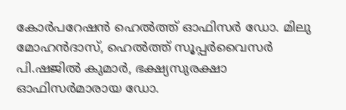കോർപറേഷൻ ഹെൽത്ത് ഓഫിസർ ഡോ. മിലു മോഹൻദാസ്, ഹെൽത്ത് സൂപ്പർവൈസർ പി.ഷജിൽ കുമാർ, ഭക്ഷ്യസുരക്ഷാ ഓഫിസർമാരായ ഡോ.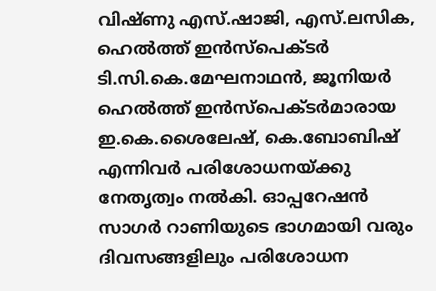വിഷ്ണു എസ്.ഷാജി, എസ്.ലസിക, ഹെൽത്ത് ഇൻസ്പെക്ടർ ടി.സി.കെ.മേഘനാഥൻ, ജൂനിയർ ഹെൽത്ത് ഇൻസ്പെക്ടർമാരായ ഇ.കെ.ശൈലേഷ്, കെ.ബോബിഷ് എന്നിവർ പരിശോധനയ്ക്കു നേതൃത്വം നൽകി. ഓപ്പറേഷൻ സാഗർ റാണിയുടെ ഭാഗമായി വരും ദിവസങ്ങളിലും പരിശോധന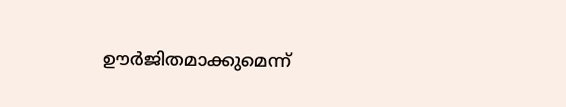ഊർജിതമാക്കുമെന്ന്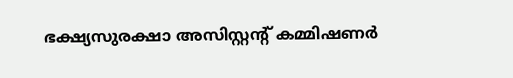ഭക്ഷ്യസുരക്ഷാ അസിസ്റ്റന്റ് കമ്മിഷണർ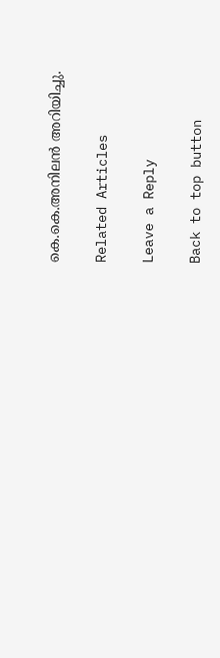കെ.കെ.അനിലൻ അറിയിച്ചു.

Related Articles

Leave a Reply

Back to top button